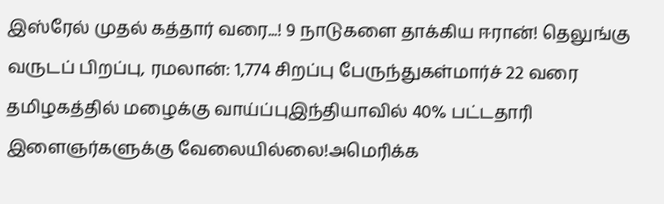இஸ்ரேல் முதல் கத்தார் வரை...! 9 நாடுகளை தாக்கிய ஈரான்! தெலுங்கு வருடப் பிறப்பு, ரமலான்: 1,774 சிறப்பு பேருந்துகள்மார்ச் 22 வரை தமிழகத்தில் மழைக்கு வாய்ப்புஇந்தியாவில் 40% பட்டதாரி இளைஞர்களுக்கு வேலையில்லை!அமெரிக்க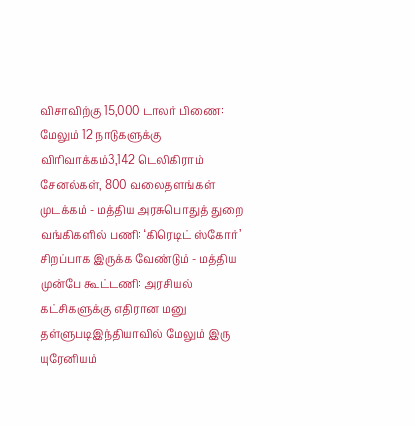விசாவிற்கு 15,000 டாலர் பிணை: மேலும் 12 நாடுகளுக்கு விரிவாக்கம்3,142 டெலிகிராம் சேனல்கள், 800 வலைதளங்கள் முடக்கம் - மத்திய அரசுபொதுத் துறை வங்கிகளில் பணி: ‘கிரெடிட் ஸ்கோர்’ சிறப்பாக இருக்க வேண்டும் - மத்திய முன்பே கூட்டணி: அரசியல் கட்சிகளுக்கு எதிரான மனு தள்ளுபடிஇந்தியாவில் மேலும் இரு யுரேனியம்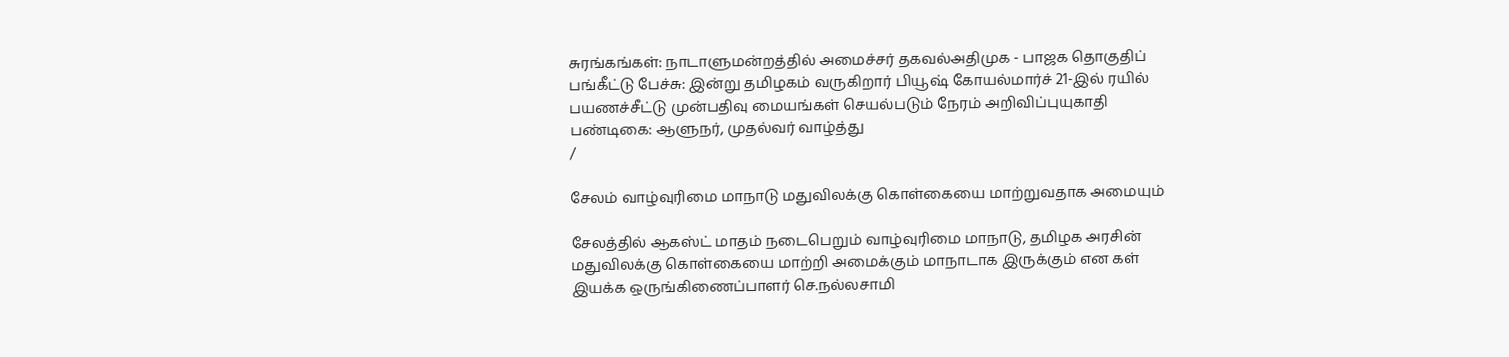சுரங்கங்கள்: நாடாளுமன்றத்தில் அமைச்சர் தகவல்அதிமுக - பாஜக தொகுதிப் பங்கீட்டு பேச்சு: இன்று தமிழகம் வருகிறார் பியூஷ் கோயல்மார்ச் 21-இல் ரயில் பயணச்சீட்டு முன்பதிவு மையங்கள் செயல்படும் நேரம் அறிவிப்புயுகாதி பண்டிகை: ஆளுநர், முதல்வர் வாழ்த்து
/

சேலம் வாழ்வுரிமை மாநாடு மதுவிலக்கு கொள்கையை மாற்றுவதாக அமையும்

சேலத்தில் ஆகஸ்ட் மாதம் நடைபெறும் வாழ்வுரிமை மாநாடு, தமிழக அரசின் மதுவிலக்கு கொள்கையை மாற்றி அமைக்கும் மாநாடாக இருக்கும் என கள் இயக்க ஒருங்கிணைப்பாளர் செ.நல்லசாமி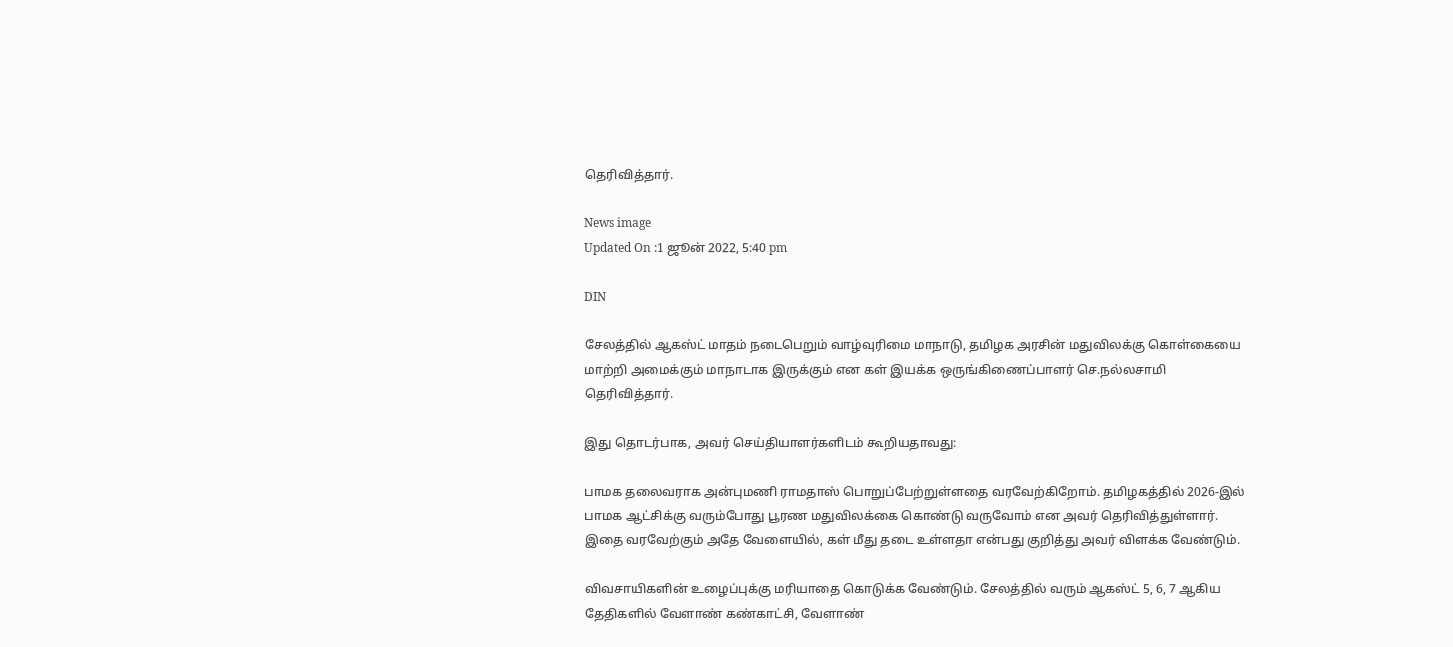தெரிவித்தார்.

News image
Updated On :1 ஜூன் 2022, 5:40 pm

DIN

சேலத்தில் ஆகஸ்ட் மாதம் நடைபெறும் வாழ்வுரிமை மாநாடு, தமிழக அரசின் மதுவிலக்கு கொள்கையை மாற்றி அமைக்கும் மாநாடாக இருக்கும் என கள் இயக்க ஒருங்கிணைப்பாளர் செ.நல்லசாமி தெரிவித்தார்.

இது தொடர்பாக, அவர் செய்தியாளர்களிடம் கூறியதாவது:

பாமக தலைவராக அன்புமணி ராமதாஸ் பொறுப்பேற்றுள்ளதை வரவேற்கிறோம். தமிழகத்தில் 2026-இல் பாமக ஆட்சிக்கு வரும்போது பூரண மதுவிலக்கை கொண்டு வருவோம் என அவர் தெரிவித்துள்ளார். இதை வரவேற்கும் அதே வேளையில், கள் மீது தடை உள்ளதா என்பது குறித்து அவர் விளக்க வேண்டும்.

விவசாயிகளின் உழைப்புக்கு மரியாதை கொடுக்க வேண்டும். சேலத்தில் வரும் ஆகஸ்ட் 5, 6, 7 ஆகிய தேதிகளில் வேளாண் கண்காட்சி, வேளாண்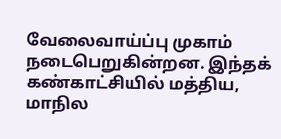வேலைவாய்ப்பு முகாம் நடைபெறுகின்றன. இந்தக் கண்காட்சியில் மத்திய, மாநில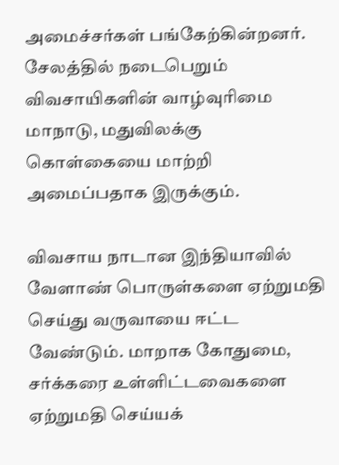அமைச்சர்கள் பங்கேற்கின்றனர். சேலத்தில் நடைபெறும் விவசாயிகளின் வாழ்வுரிமை மாநாடு, மதுவிலக்கு கொள்கையை மாற்றி அமைப்பதாக இருக்கும்.

விவசாய நாடான இந்தியாவில் வேளாண் பொருள்களை ஏற்றுமதி செய்து வருவாயை ஈட்ட வேண்டும். மாறாக கோதுமை, சர்க்கரை உள்ளிட்டவைகளை ஏற்றுமதி செய்யக்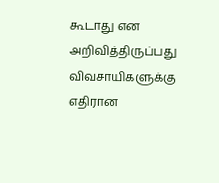கூடாது என அறிவித்திருப்பது விவசாயிகளுக்கு எதிரான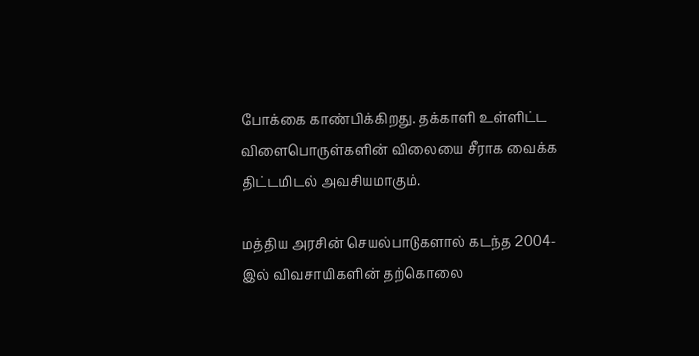போக்கை காண்பிக்கிறது. தக்காளி உள்ளிட்ட விளைபொருள்களின் விலையை சீராக வைக்க திட்டமிடல் அவசியமாகும்.

மத்திய அரசின் செயல்பாடுகளால் கடந்த 2004-இல் விவசாயிகளின் தற்கொலை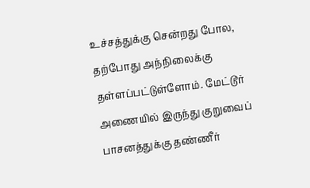உச்சத்துக்கு சென்றது போல, தற்போது அந்நிலைக்கு தள்ளப்பட்டுள்ளோம். மேட்டூர் அணையில் இருந்து குறுவைப் பாசனத்துக்கு தண்ணீர்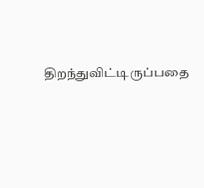திறந்துவிட்டிருப்பதை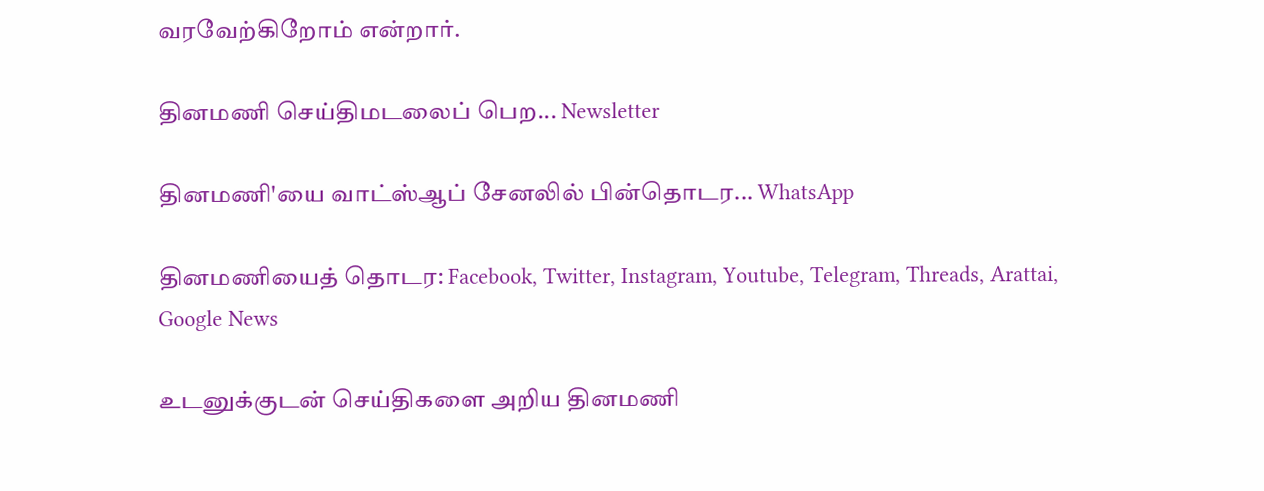வரவேற்கிறோம் என்றார்.

தினமணி செய்திமடலைப் பெற... Newsletter

தினமணி'யை வாட்ஸ்ஆப் சேனலில் பின்தொடர... WhatsApp

தினமணியைத் தொடர: Facebook, Twitter, Instagram, Youtube, Telegram, Threads, Arattai, Google News

உடனுக்குடன் செய்திகளை அறிய தினமணி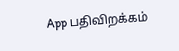App பதிவிறக்கம்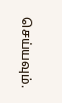செய்யவும்.